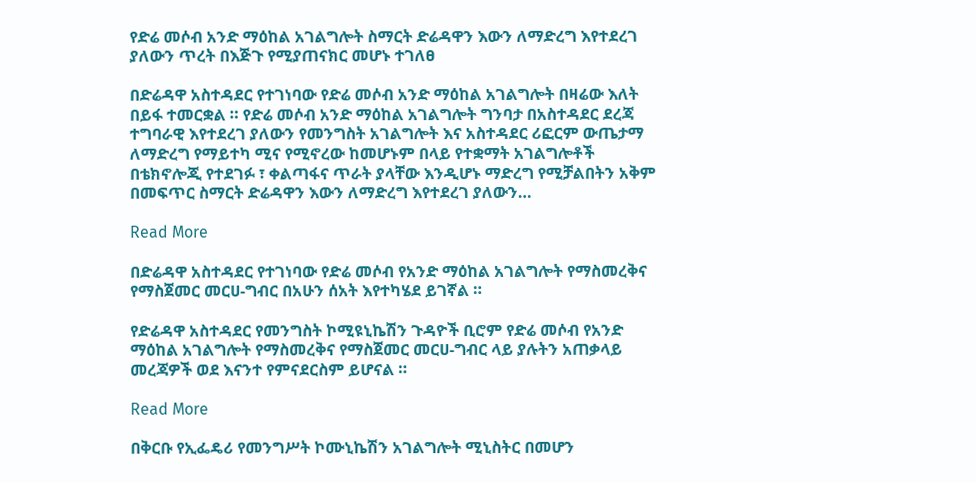የድሬ መሶብ አንድ ማዕከል አገልግሎት ስማርት ድሬዳዋን እውን ለማድረግ እየተደረገ ያለውን ጥረት በእጅጉ የሚያጠናክር መሆኑ ተገለፀ

በድሬዳዋ አስተዳደር የተገነባው የድሬ መሶብ አንድ ማዕከል አገልግሎት በዛሬው እለት በይፋ ተመርቋል ። የድሬ መሶብ አንድ ማዕከል አገልግሎት ግንባታ በአስተዳደር ደረጃ ተግባራዊ እየተደረገ ያለውን የመንግስት አገልግሎት እና አስተዳደር ሪፎርም ውጤታማ ለማድረግ የማይተካ ሚና የሚኖረው ከመሆኑም በላይ የተቋማት አገልግሎቶች በቴክኖሎጂ የተደገፉ ፣ ቀልጣፋና ጥራት ያላቸው እንዲሆኑ ማድረግ የሚቻልበትን አቅም በመፍጥር ስማርት ድሬዳዋን እውን ለማድረግ እየተደረገ ያለውን…

Read More

በድሬዳዋ አስተዳደር የተገነባው የድሬ መሶብ የአንድ ማዕከል አገልግሎት የማስመረቅና የማስጀመር መርሀ-ግብር በአሁን ሰአት እየተካሄደ ይገኛል ።

የድሬዳዋ አስተዳደር የመንግስት ኮሚዩኒኬሽን ጉዳዮች ቢሮም የድሬ መሶብ የአንድ ማዕከል አገልግሎት የማስመረቅና የማስጀመር መርሀ-ግብር ላይ ያሉትን አጠቃላይ መረጃዎች ወደ እናንተ የምናደርስም ይሆናል ።

Read More

በቅርቡ የኢፌዴሪ የመንግሥት ኮሙኒኬሽን አገልግሎት ሚኒስትር በመሆን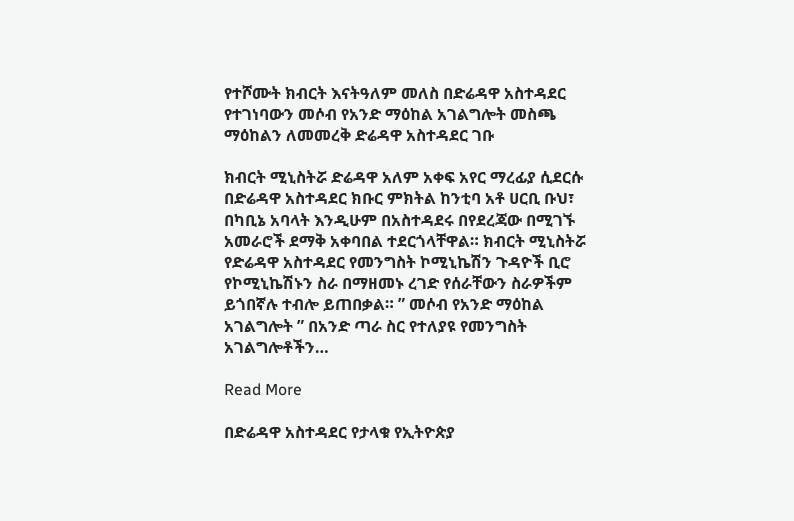የተሾሙት ክብርት እናትዓለም መለስ በድሬዳዋ አስተዳደር የተገነባውን መሶብ የአንድ ማዕከል አገልግሎት መስጫ ማዕከልን ለመመረቅ ድሬዳዋ አስተዳደር ገቡ

ክብርት ሚኒስትሯ ድሬዳዋ አለም አቀፍ አየር ማረፊያ ሲደርሱ በድሬዳዋ አስተዳደር ክቡር ምክትል ከንቲባ አቶ ሀርቢ ቡህ፣ በካቢኔ አባላት እንዲሁም በአስተዳደሩ በየደረጃው በሚገኙ አመራሮች ደማቅ አቀባበል ተደርጎላቸዋል። ክብርት ሚኒስትሯ የድሬዳዋ አስተዳደር የመንግስት ኮሚኒኬሽን ጉዳዮች ቢሮ የኮሚኒኬሽኑን ስራ በማዘመኑ ረገድ የሰራቸውን ስራዎችም ይጎበኛሉ ተብሎ ይጠበቃል። ” መሶብ የአንድ ማዕከል አገልግሎት ” በአንድ ጣራ ስር የተለያዩ የመንግስት አገልግሎቶችን…

Read More

በድሬዳዋ አስተዳደር የታላቁ የኢትዮጵያ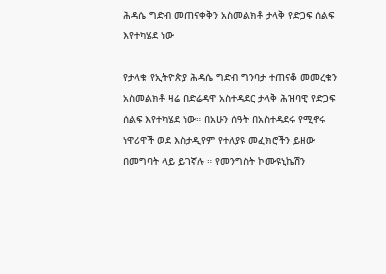ሕዳሴ ግድብ መጠናቀቅን አስመልክቶ ታላቅ የድጋፍ ሰልፍ እየተካሄደ ነው

የታላቁ የኢትዮጵያ ሕዳሴ ግድብ ግንባታ ተጠናቆ መመረቁን አስመልክቶ ዛሬ በድሬዳዋ አስተዳደር ታላቅ ሕዝባዊ የድጋፍ ሰልፍ እየተካሄደ ነው። በአሁን ሰዓት በአስተዳደሩ የሚኖሩ ነዋሪዋች ወደ እስታዲየም የተለያዩ መፈክሮችን ይዘው በመግባት ላይ ይገኛሉ ። የመንግስት ኮሙዩኒኬሽን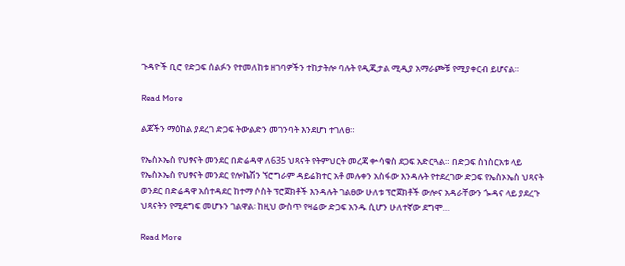ጉዳዮች ቢሮ የድጋፍ ሰልፉን የተመለከቱ ዘገባዎችን ተከታትሎ ባሉት የዲጂታል ሚዲያ አማራጮቹ የሚያቀርብ ይሆናል።

Read More

ልጆችን ማዕከል ያደረገ ድጋፍ ትውልድን መገንባት እንደሆነ ተገለፀ።

የኤስኦኤስ የህፃናት መንደር በድሬዳዋ ለ635 ህጻናት የትምህርት መረጃ ቍሳቁስ ደጋፍ አድርጓል። በድጋፍ ስነስርአቱ ላይ የኤስኦኤስ የህፃናት መንደር የሎኬሽን ኘሮግራም ዳይሬክተር አቶ መሉቀን አስፋው እንዳሉት የተደረገው ድጋፍ የኤስኦኤስ ህጻናት ወንደር በድሬዳዋ አሰተዳደር ከተማ ሶስት ፕሮጀክቶች እንዳሉት ገልፀው ሁለቱ ፕሮጀክቶች ውሎና አዳራቸውን ጐዳና ላይ ያደረጉ ህጻናትን የሚደግፍ መሆኑን ገልዋል፡ ከዚህ ውስጥ የዛሬው ድጋፍ አንዱ ሲሆን ሁለተኛው ደግሞ…

Read More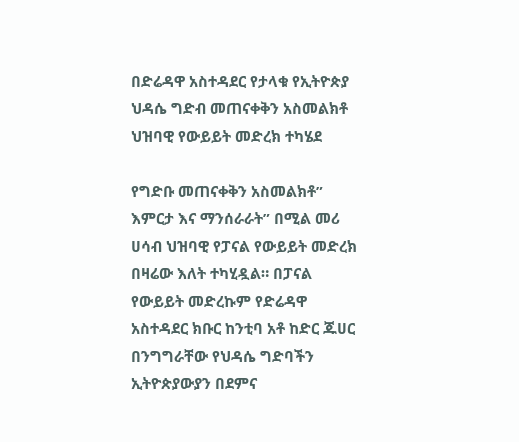በድሬዳዋ አስተዳደር የታላቁ የኢትዮጵያ ህዳሴ ግድብ መጠናቀቅን አስመልክቶ ህዝባዊ የውይይት መድረክ ተካሄደ

የግድቡ መጠናቀቅን አስመልክቶ” እምርታ እና ማንሰራራት” በሚል መሪ ሀሳብ ህዝባዊ የፓናል የውይይት መድረክ በዛሬው እለት ተካሂዷል። በፓናል የውይይት መድረኩም የድሬዳዋ አስተዳደር ክቡር ከንቲባ አቶ ከድር ጁሀር በንግግራቸው የህዳሴ ግድባችን ኢትዮጵያውያን በደምና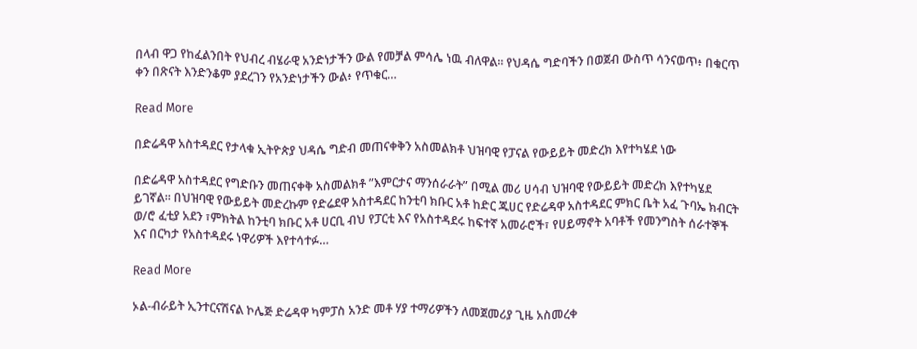በላብ ዋጋ የከፈልንበት የህብረ ብሄራዊ አንድነታችን ውል የመቻል ምሳሌ ነዉ ብለዋል። የህዳሴ ግድባችን በወጀብ ውስጥ ሳንናወጥ፥ በቁርጥ ቀን በጽናት እንድንቆም ያደረገን የአንድነታችን ውል፥ የጥቁር…

Read More

በድሬዳዋ አስተዳደር የታላቁ ኢትዮጵያ ህዳሴ ግድብ መጠናቀቅን አስመልክቶ ህዝባዊ የፓናል የውይይት መድረክ እየተካሄደ ነው

በድሬዳዋ አስተዳደር የግድቡን መጠናቀቅ አስመልክቶ ”እምርታና ማንሰራራት” በሚል መሪ ሀሳብ ህዝባዊ የውይይት መድረክ እየተካሄደ ይገኛል። በህዝባዊ የውይይት መድረኩም የድሬደዋ አስተዳደር ከንቲባ ክቡር አቶ ከድር ጁሀር የድሬዳዋ አስተዳደር ምክር ቤት አፈ ጉባኤ ክብርት ወ/ሮ ፈቲያ አደን ፣ምክትል ከንቲባ ክቡር አቶ ሀርቢ ብህ የፓርቲ እና የአስተዳደሩ ከፍተኛ አመራሮች፣ የሀይማኖት አባቶች የመንግስት ሰራተኞች እና በርካታ የአስተዳደሩ ነዋሪዎች እየተሳተፉ…

Read More

ኦል-ብራይት ኢንተርናሽናል ኮሌጅ ድሬዳዋ ካምፓስ አንድ መቶ ሃያ ተማሪዎችን ለመጀመሪያ ጊዜ አስመረቀ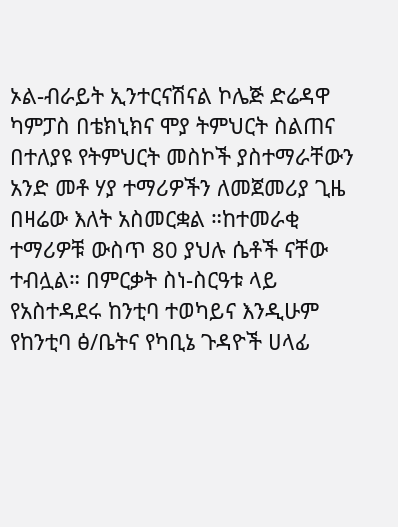ኦል-ብራይት ኢንተርናሽናል ኮሌጅ ድሬዳዋ ካምፓስ በቴክኒክና ሞያ ትምህርት ስልጠና በተለያዩ የትምህርት መስኮች ያስተማራቸውን አንድ መቶ ሃያ ተማሪዎችን ለመጀመሪያ ጊዜ በዛሬው እለት አስመርቋል ።ከተመራቂ ተማሪዎቹ ውስጥ 80 ያህሉ ሴቶች ናቸው ተብሏል። በምርቃት ስነ-ስርዓቱ ላይ የአስተዳደሩ ከንቲባ ተወካይና እንዲሁም የከንቲባ ፅ/ቤትና የካቢኔ ጉዳዮች ሀላፊ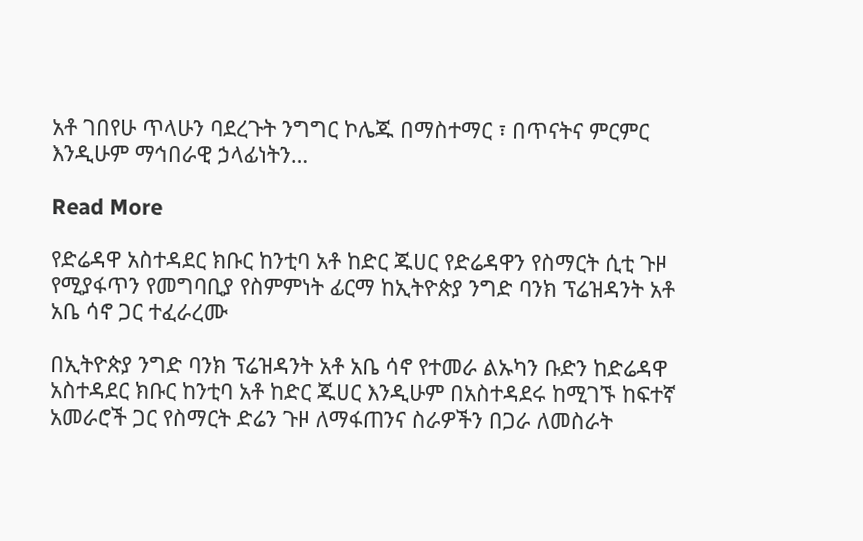አቶ ገበየሁ ጥላሁን ባደረጉት ንግግር ኮሌጁ በማስተማር ፣ በጥናትና ምርምር እንዲሁም ማኅበራዊ ኃላፊነትን…

Read More

የድሬዳዋ አስተዳደር ክቡር ከንቲባ አቶ ከድር ጁሀር የድሬዳዋን የስማርት ሲቲ ጉዞ የሚያፋጥን የመግባቢያ የስምምነት ፊርማ ከኢትዮጵያ ንግድ ባንክ ፕሬዝዳንት አቶ አቤ ሳኖ ጋር ተፈራረሙ

በኢትዮጵያ ንግድ ባንክ ፕሬዝዳንት አቶ አቤ ሳኖ የተመራ ልኡካን ቡድን ከድሬዳዋ አስተዳደር ክቡር ከንቲባ አቶ ከድር ጁሀር እንዲሁም በአስተዳደሩ ከሚገኙ ከፍተኛ አመራሮች ጋር የስማርት ድሬን ጉዞ ለማፋጠንና ስራዎችን በጋራ ለመስራት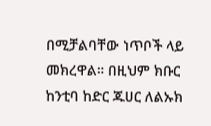በሚቻልባቸው ነጥቦች ላይ መክረዋል። በዚህም ክቡር ከንቲባ ከድር ጁሀር ለልኡክ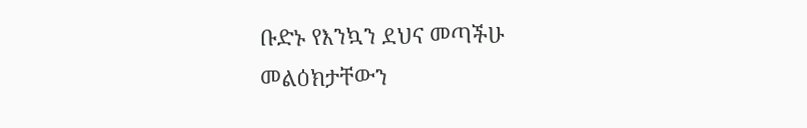ቡድኑ የእንኳን ደህና መጣችሁ መልዕክታቸውን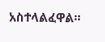አስተላልፈዋል።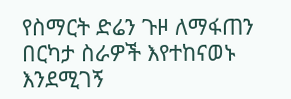የስማርት ድሬን ጉዞ ለማፋጠን በርካታ ስራዎች እየተከናወኑ እንደሚገኝ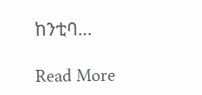ከንቲባ…

Read More